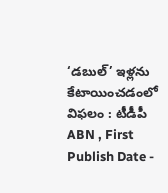‘డబుల్’ ఇళ్లను కేటాయించడంలో విఫలం : టీడీపీ
ABN , First Publish Date -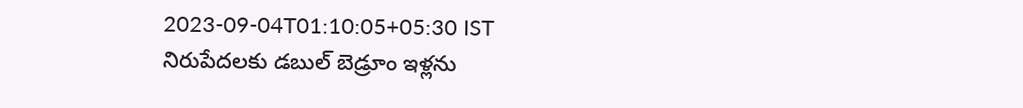2023-09-04T01:10:05+05:30 IST
నిరుపేదలకు డబుల్ బెడ్రూం ఇళ్లను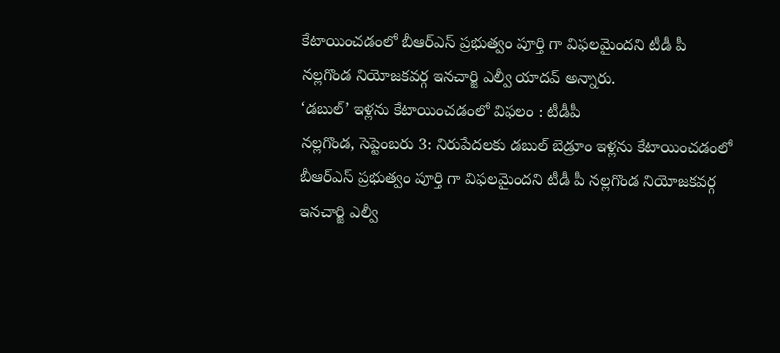కేటాయించడంలో బీఆర్ఎస్ ప్రభుత్వం పూర్తి గా విఫలమైందని టీడీ పీ నల్లగొండ నియోజకవర్గ ఇనచార్జి ఎల్వీ యాదవ్ అన్నారు.
‘డబుల్’ ఇళ్లను కేటాయించడంలో విఫలం : టీడీపీ
నల్లగొండ, సెప్టెంబరు 3: నిరుపేదలకు డబుల్ బెడ్రూం ఇళ్లను కేటాయించడంలో బీఆర్ఎస్ ప్రభుత్వం పూర్తి గా విఫలమైందని టీడీ పీ నల్లగొండ నియోజకవర్గ ఇనచార్జి ఎల్వీ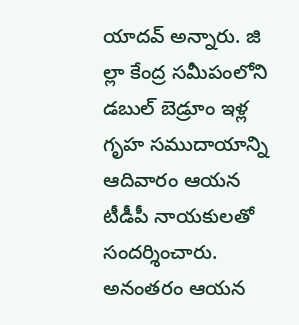యాదవ్ అన్నారు. జి ల్లా కేంద్ర సమీపంలోని డబుల్ బెడ్రూం ఇళ్ల గృహ సముదాయాన్ని ఆదివారం ఆయన టీడీపీ నాయకులతో సందర్శించారు. అనంతరం ఆయన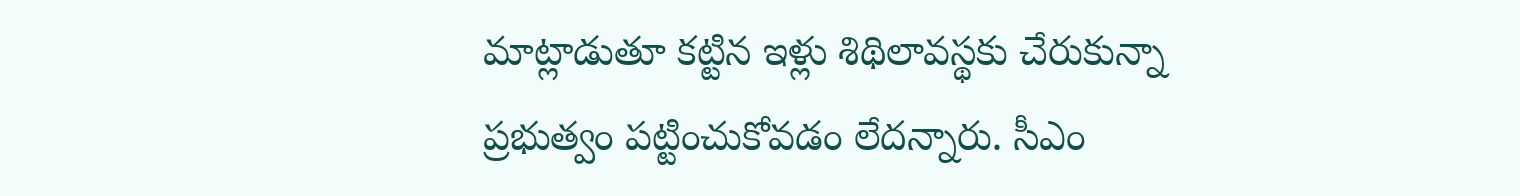మాట్లాడుతూ కట్టిన ఇళ్లు శిథిలావస్థకు చేరుకున్నా ప్రభుత్వం పట్టించుకోవడం లేదన్నారు. సీఎం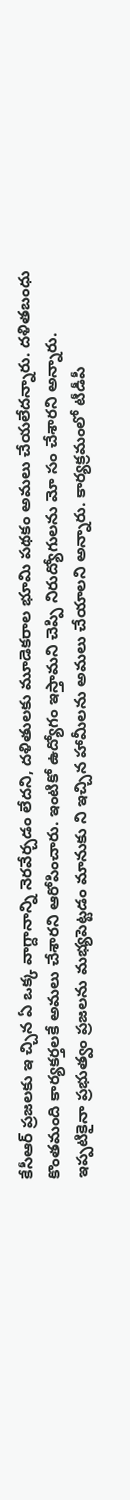కేసీఆర్ ప్రజలకు ఇ చ్చిన ఏ ఒక్క వాగ్దానాన్ని నెరవేర్చడం లేదని, దళితులకు మూడెకరాల భూమి పథకం అమలు చేయలేదన్నారు. దళితబంధు కొంతమంది కార్యకర్తలకే అమలు చేశారని ఆరోపించారు. ఇంటికో ఉద్యోగం ఇస్తామని చెప్పి నిరుద్యోగులను మో సం చేశారని అన్నారు. ఇప్పటికైనా ప్రభుత్వం ప్రజలను మభ్యపెట్టడం మానుకు ని ఇచ్చిన హామీలను అమలు చేయాలని అన్నారు. కార్యక్రమంలో టీడీపీ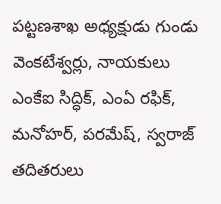పట్టణశాఖ అధ్యక్షుడు గుండు వెంకటేశ్వర్లు, నాయకులు ఎంకేఐ సిద్ధిక్, ఎంఏ రఫిక్, మనోహర్, పరమేష్, స్వరాజ్ తదితరులు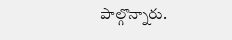పాల్గొన్నారు.